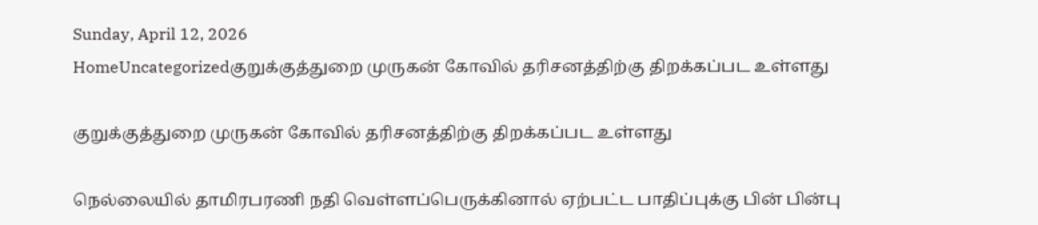Sunday, April 12, 2026
HomeUncategorizedகுறுக்குத்துறை முருகன் கோவில் தரிசனத்திற்கு திறக்கப்பட உள்ளது

குறுக்குத்துறை முருகன் கோவில் தரிசனத்திற்கு திறக்கப்பட உள்ளது

நெல்லையில் தாமிரபரணி நதி வெள்ளப்பெருக்கினால் ஏற்பட்ட பாதிப்புக்கு பின் பின்பு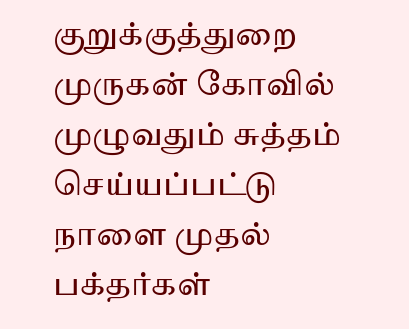குறுக்குத்துறை முருகன் கோவில் முழுவதும் சுத்தம் செய்யப்பட்டு நாளை முதல் பக்தர்கள்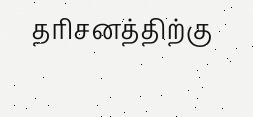தரிசனத்திற்கு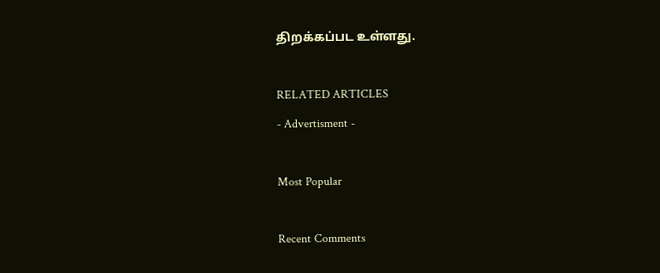திறக்கப்பட உள்ளது.

RELATED ARTICLES
- Advertisment -

Most Popular

Recent Comments